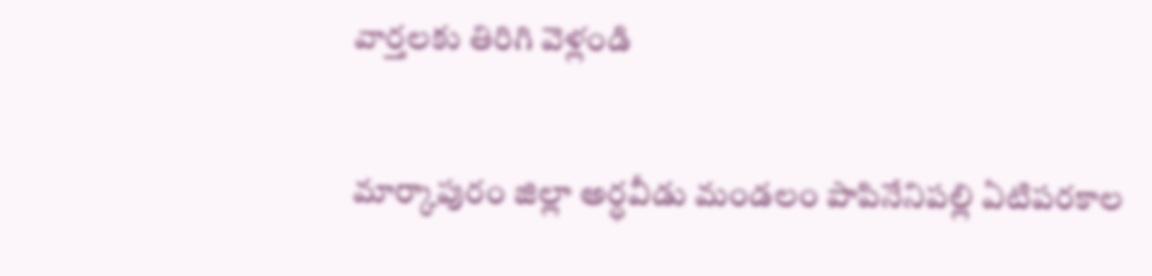వార్తలకు తిరిగి వెళ్లండి

మార్కాపురం జిల్లా అర్ధవీడు మండలం పాపినేనిపల్లి ఏటిపరకాల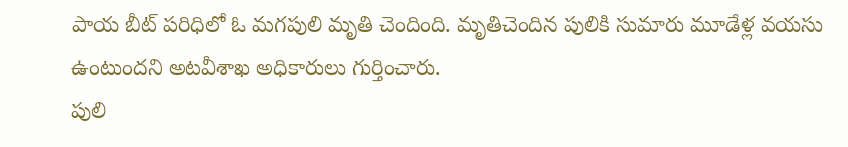పాయ బీట్ పరిధిలో ఓ మగపులి మృతి చెందింది. మృతిచెందిన పులికి సుమారు మూడేళ్ల వయసు ఉంటుందని అటవీశాఖ అధికారులు గుర్తించారు.
పులి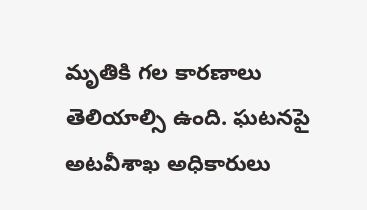మృతికి గల కారణాలు తెలియాల్సి ఉంది. ఘటనపై అటవీశాఖ అధికారులు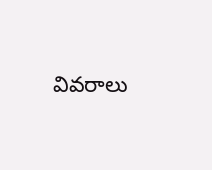వివరాలు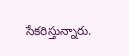సేకరిస్తున్నారు.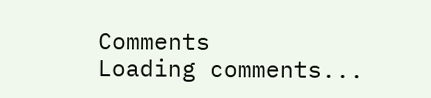Comments
Loading comments...